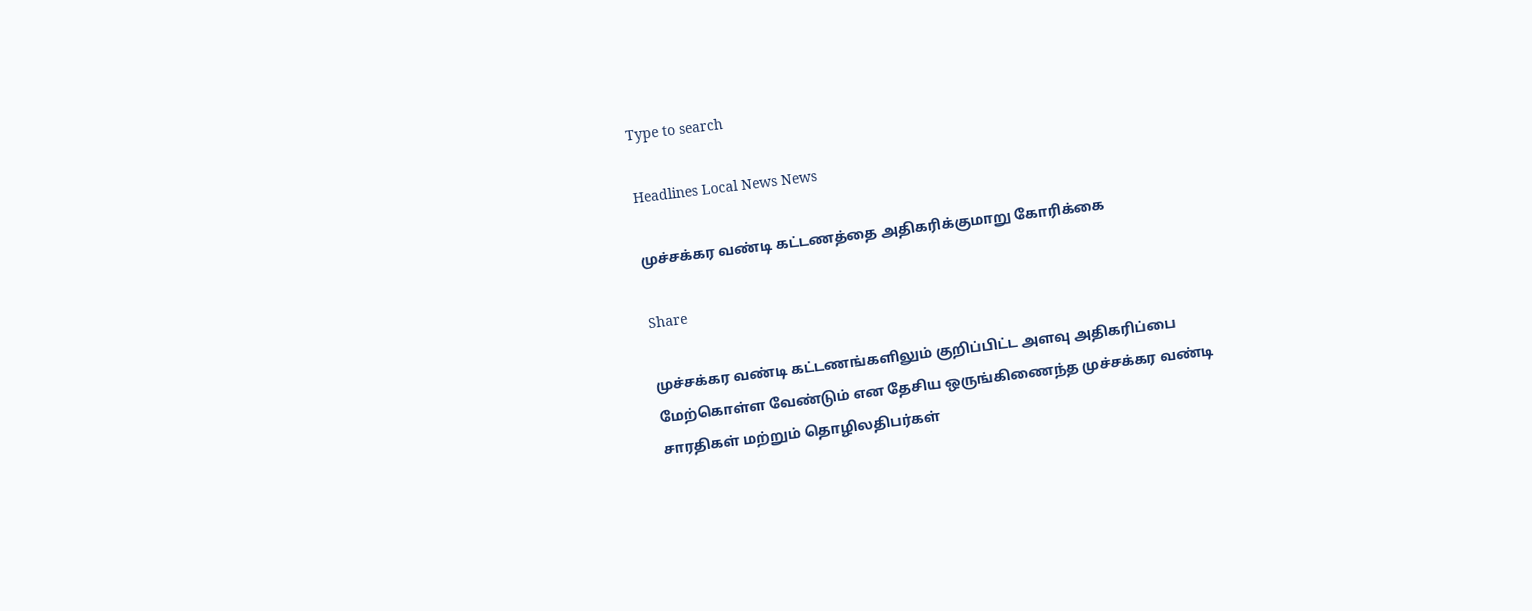Type to search

Headlines Local News News

முச்சக்கர வண்டி கட்டணத்தை அதிகரிக்குமாறு கோரிக்கை

Share

முச்சக்கர வண்டி கட்டணங்களிலும் குறிப்பிட்ட அளவு அதிகரிப்பை மேற்கொள்ள வேண்டும் என தேசிய ஒருங்கிணைந்த முச்சக்கர வண்டி சாரதிகள் மற்றும் தொழிலதிபர்கள்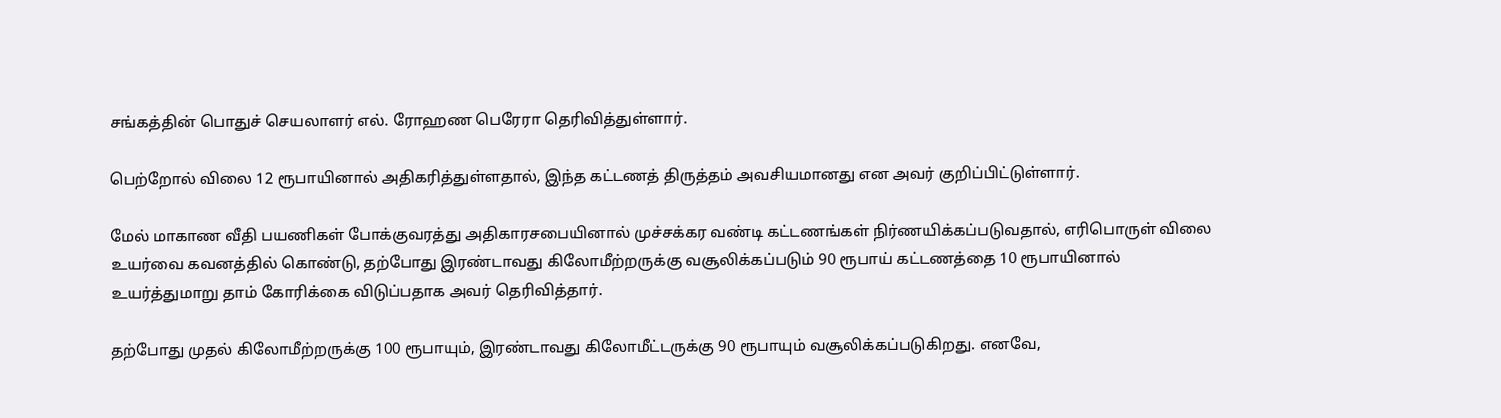சங்கத்தின் பொதுச் செயலாளர் எல். ரோஹண பெரேரா தெரிவித்துள்ளார்.

பெற்றோல் விலை 12 ரூபாயினால் அதிகரித்துள்ளதால், இந்த கட்டணத் திருத்தம் அவசியமானது என அவர் குறிப்பிட்டுள்ளார்.

மேல் மாகாண வீதி பயணிகள் போக்குவரத்து அதிகாரசபையினால் முச்சக்கர வண்டி கட்டணங்கள் நிர்ணயிக்கப்படுவதால், எரிபொருள் விலை உயர்வை கவனத்தில் கொண்டு, தற்போது இரண்டாவது கிலோமீற்றருக்கு வசூலிக்கப்படும் 90 ரூபாய் கட்டணத்தை 10 ரூபாயினால் உயர்த்துமாறு தாம் கோரிக்கை விடுப்பதாக அவர் தெரிவித்தார்.

தற்போது முதல் கிலோமீற்றருக்கு 100 ரூபாயும், இரண்டாவது கிலோமீட்டருக்கு 90 ரூபாயும் வசூலிக்கப்படுகிறது. எனவே,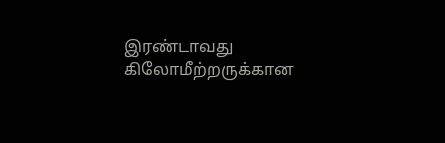இரண்டாவது கிலோமீற்றருக்கான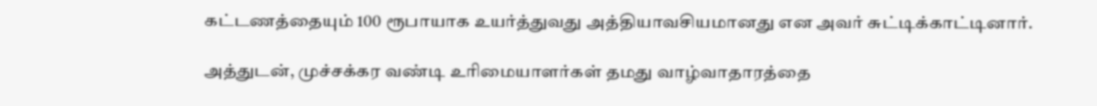கட்டணத்தையும் 100 ரூபாயாக உயர்த்துவது அத்தியாவசியமானது என அவர் சுட்டிக்காட்டினார்.

அத்துடன், முச்சக்கர வண்டி உரிமையாளர்கள் தமது வாழ்வாதாரத்தை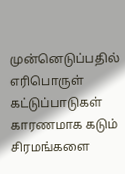முன்னெடுப்பதில் எரிபொருள் கட்டுப்பாடுகள் காரணமாக கடும் சிரமங்களை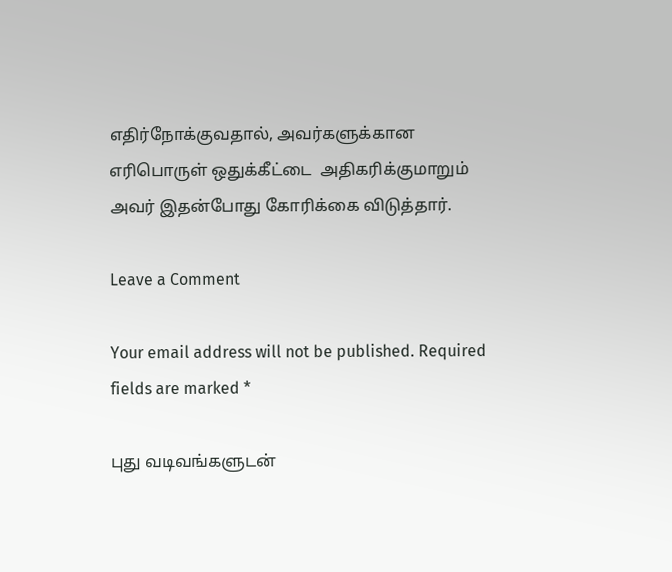எதிர்நோக்குவதால், அவர்களுக்கான எரிபொருள் ஒதுக்கீட்டை  அதிகரிக்குமாறும் அவர் இதன்போது கோரிக்கை விடுத்தார்.

Leave a Comment

Your email address will not be published. Required fields are marked *

புது வடிவங்களுடன்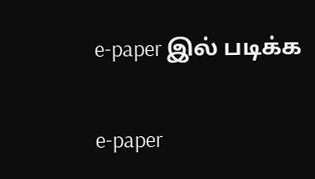e-paper இல் படிக்க

e-paper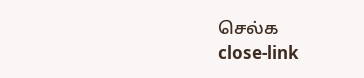செல்க
close-link